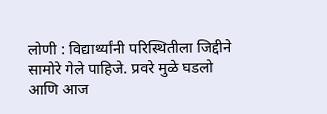लोणी : विद्यार्थ्यांनी परिस्थितीला जिद्दीने सामोरे गेले पाहिजे. प्रवरे मुळे घडलो आणि आज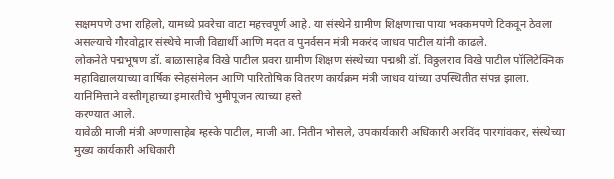सक्षमपणे उभा राहिलो, यामध्ये प्रवरेचा वाटा महत्त्वपूर्ण आहे. या संस्थेने ग्रामीण शिक्षणाचा पाया भक्कमपणे टिकवून ठेवला असल्याचे गौरवोद्वार संस्थेचे माजी विद्यार्थी आणि मदत व पुनर्वसन मंत्री मकरंद जाधव पाटील यांनी काढले.
लोकनेते पद्मभूषण डॉ. बाळासाहेब विखे पाटील प्रवरा ग्रामीण शिक्षण संस्थेच्या पद्मश्री डॉ. विठ्ठलराव विखे पाटील पॉलिटेक्निक महाविद्यालयाच्या वार्षिक स्नेहसंमेलन आणि पारितोषिक वितरण कार्यक्रम मंत्री जाधव यांच्या उपस्थितीत संपन्न झाला. यानिमित्ताने वस्तीगृहाच्या इमारतीचे भुमीपूजन त्याच्या हस्ते
करण्यात आले.
यावेळी माजी मंत्री अण्णासाहेब म्हस्के पाटील, माजी आ. नितीन भोसले, उपकार्यकारी अधिकारी अरविंद पारगांवकर, संस्थेच्या मुख्य कार्यकारी अधिकारी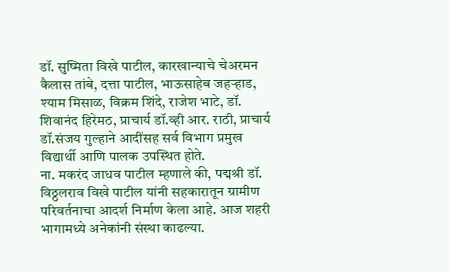डॉ. सुष्मिता विखे पाटील, कारखान्याचे चेअरमन कैलास तांबे, दत्ता पाटील, भाऊसाहेब जहऱ्हाड, श्याम मिसाळ, विक्रम शिंदे, राजेश भाटे, डॉ. शिवानंद हिरेमठ, प्राचार्य डॉ.व्ही आर. राठी, प्राचार्य डॉ.संजय गुल्हाने आदींसह सर्व विभाग प्रमुख विद्यार्थी आणि पालक उपस्थित होते.
ना. मकरंद जाधव पाटील म्हणाले की, पद्मश्री डॉ. विठ्ठलराव विखे पाटील यांनी सहकारातून ग्रामीण परिवर्तनाचा आदर्श निर्माण केला आहे. आज शहरी भागामध्ये अनेकांनी संस्था काढल्या.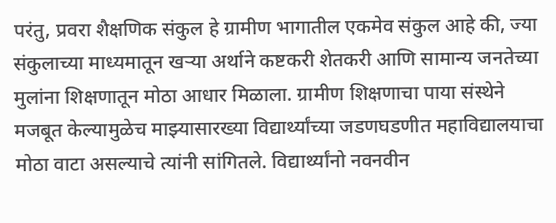परंतु, प्रवरा शैक्षणिक संकुल हे ग्रामीण भागातील एकमेव संकुल आहे की, ज्या संकुलाच्या माध्यमातून खऱ्या अर्थाने कष्टकरी शेतकरी आणि सामान्य जनतेच्या मुलांना शिक्षणातून मोठा आधार मिळाला. ग्रामीण शिक्षणाचा पाया संस्थेने मजबूत केल्यामुळेच माझ्यासारख्या विद्यार्थ्यांच्या जडणघडणीत महाविद्यालयाचा मोठा वाटा असल्याचे त्यांनी सांगितले. विद्यार्थ्यांनो नवनवीन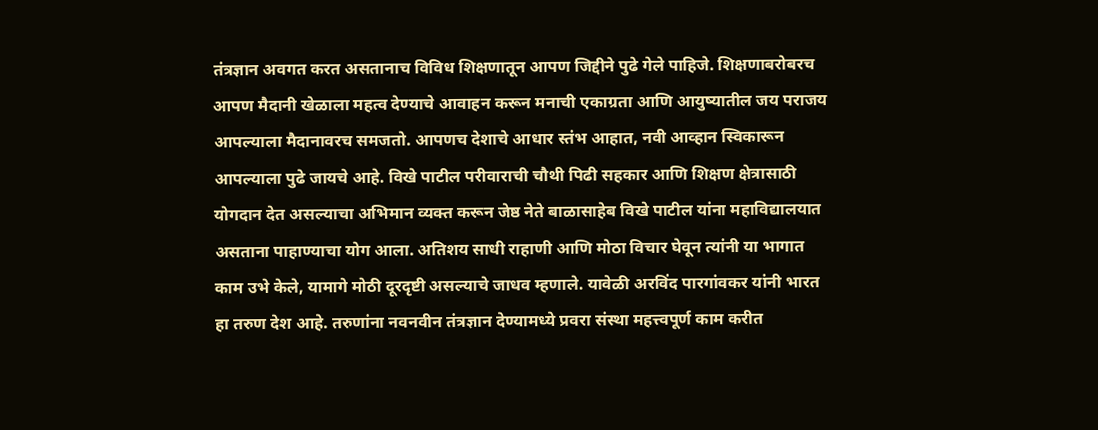तंत्रज्ञान अवगत करत असतानाच विविध शिक्षणातून आपण जिद्दीने पुढे गेले पाहिजे. शिक्षणाबरोबरच आपण मैदानी खेळाला महत्व देण्याचे आवाहन करून मनाची एकाग्रता आणि आयुष्यातील जय पराजय आपल्याला मैदानावरच समजतो. आपणच देशाचे आधार स्तंभ आहात, नवी आव्हान स्विकारून आपल्याला पुढे जायचे आहे. विखे पाटील परीवाराची चौथी पिढी सहकार आणि शिक्षण क्षेत्रासाठी योगदान देत असल्याचा अभिमान व्यक्त करून जेष्ठ नेते बाळासाहेब विखे पाटील यांना महाविद्यालयात असताना पाहाण्याचा योग आला. अतिशय साधी राहाणी आणि मोठा विचार घेवून त्यांनी या भागात काम उभे केले, यामागे मोठी दूरदृष्टी असल्याचे जाधव म्हणाले. यावेळी अरविंद पारगांवकर यांनी भारत हा तरुण देश आहे. तरुणांना नवनवीन तंत्रज्ञान देण्यामध्ये प्रवरा संस्था महत्त्वपूर्ण काम करीत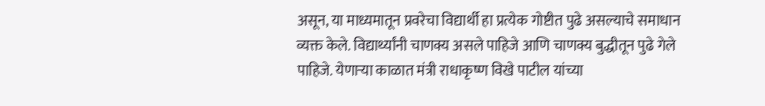असून, या माध्यमातून प्रवरेचा विद्यार्थी हा प्रत्येक गोष्टीत पुढे असल्याचे समाधान व्यक्त केले. विद्यार्थ्यांनी चाणक्य असले पाहिजे आणि चाणक्य बुद्धीतून पुढे गेले पाहिजे. येणाऱ्या काळात मंत्री राधाकृष्ण विखे पाटील यांच्या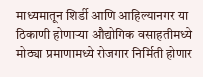माध्यमातून शिर्डी आणि आहिल्यानगर या ठिकाणी होणाऱ्या औद्योगिक वसाहतीमध्ये मोठ्या प्रमाणामध्ये रोजगार निर्मिती होणार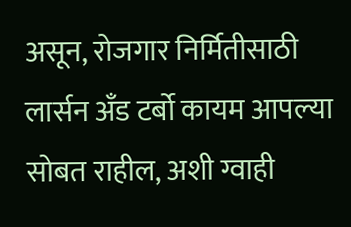असून, रोजगार निर्मितीसाठी लार्सन अँड टर्बो कायम आपल्या सोबत राहील, अशी ग्वाही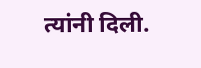त्यांनी दिली.